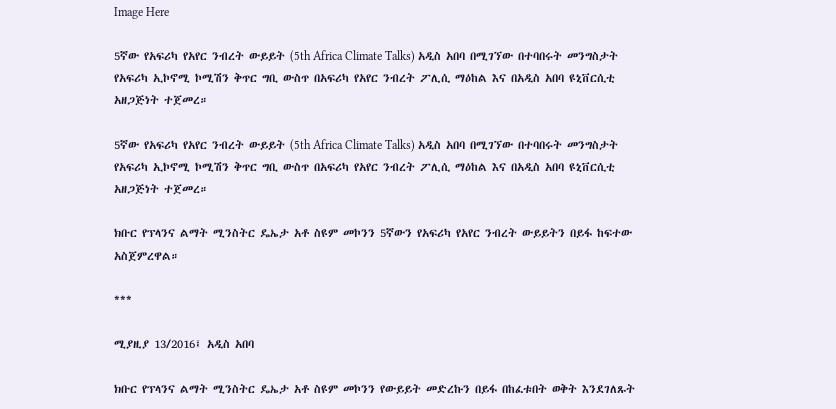Image Here

5ኛው የአፍሪካ የአየር ንብረት ውይይት (5th Africa Climate Talks) አዲስ አበባ በሚገኘው በተባበሩት መንግስታት የአፍሪካ ኢኮኖሚ ኮሚሽን ቅጥር ግቢ ውስጥ በአፍሪካ የአየር ንብረት ፖሊሲ ማዕከል እና በአዲስ አበባ ዩኒቨርሲቲ አዘጋጅነት ተጀመረ።

5ኛው የአፍሪካ የአየር ንብረት ውይይት (5th Africa Climate Talks) አዲስ አበባ በሚገኘው በተባበሩት መንግስታት የአፍሪካ ኢኮኖሚ ኮሚሽን ቅጥር ግቢ ውስጥ በአፍሪካ የአየር ንብረት ፖሊሲ ማዕከል እና በአዲስ አበባ ዩኒቨርሲቲ አዘጋጅነት ተጀመረ።

ክቡር የፕላንና ልማት ሚንስትር ዴኤታ አቶ ስዩም መኮንን 5ኛውን የአፍሪካ የአየር ንብረት ውይይትን በይፋ ከፍተው አስጀምረዋል።

***

ሚያዚያ 13/2016፤ አዲስ አበባ

ክቡር የፕላንና ልማት ሚንስትር ዴኤታ አቶ ስዩም መኮንን የውይይት መድረኩን በይፋ በከፈቱበት ወቅት እንደገለጹት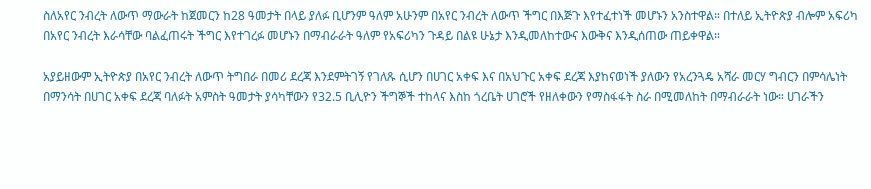ስለአየር ንብረት ለውጥ ማውራት ከጀመርን ከ28 ዓመታት በላይ ያለፉ ቢሆንም ዓለም አሁንም በአየር ንብረት ለውጥ ችግር በእጅጉ እየተፈተነች መሆኑን አንስተዋል። በተለይ ኢትዮጵያ ብሎም አፍሪካ በአየር ንብረት እራሳቸው ባልፈጠሩት ችግር እየተገረፉ መሆኑን በማብራራት ዓለም የአፍሪካን ጉዳይ በልዩ ሁኔታ እንዲመለከተውና እውቅና እንዲሰጠው ጠይቀዋል።

አያይዘውም ኢትዮጵያ በአየር ንብረት ለውጥ ትግበራ በመሪ ደረጃ እንደምትገኝ የገለጹ ሲሆን በሀገር አቀፍ እና በአህጉር አቀፍ ደረጃ እያከናወነች ያለውን የአረንጓዴ አሻራ መርሃ ግብርን በምሳሌነት በማንሳት በሀገር አቀፍ ደረጃ ባለፉት አምስት ዓመታት ያሳካቸውን የ32.5 ቢሊዮን ችግኞች ተከላና እስከ ጎረቤት ሀገሮች የዘለቀውን የማስፋፋት ስራ በሚመለከት በማብራራት ነው። ሀገራችን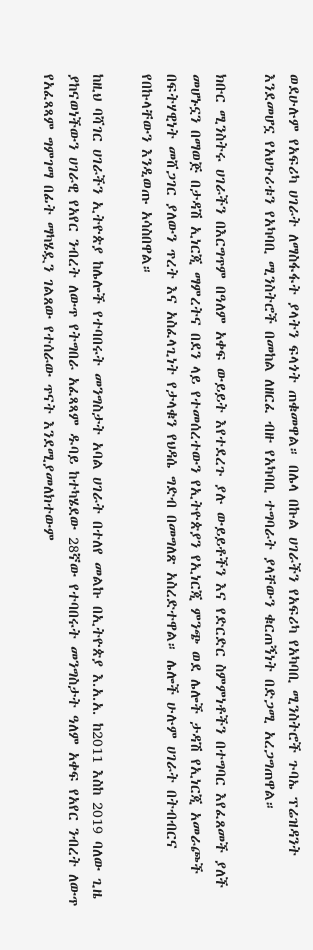ወደሁሉም የአፍሪካ ሀገራት ለማስፋፋት ያላትን ፍላጎት ጠቁመዋል። በሌላ በኩል ሀገራችን የአፍሪካ የአካባቢ ሚንስትሮች ጉባኤ ፕሬዝዳንት እንደመሆኗ የአህጉሪቱን የአካባቢ ሚንስትሮች በመከል ለዘርፈ ብዙ የአካባቢ ተግባራት ያላቸውን ቁርጠኝነት በድጋሚ አረጋግጠዋል።

ክቡር ሚንስትሩ ሀገራችን በእርግጥም በዓለም አቀፍ ውይይት እየተደረጉ ያሉ ውይይቶችን እና የድርድር ስምምነቶችን በተግባር እየፈጸመች ያለች መሆኑኗን በማወጅ በታዳሽ ኢነርጂ ማምረትና በደን ላይ የተመሰረተውን የኢትዮጵያን የኢነርጂ ምንጭ ወደ ሌሎች ታዳሽ የኢነርጂ አመራጮች በፍትሃዊነት መሸጋገር ያለውን ጥረት እና አስፈላጊነት የታላቁን የህዳሴ ግድብ በመግለጽ አስረድተዋል። ሌሎች ሁሉም ሀገራት በትብብርና የበኩላቸውን እንዲወጡ አሳስበዋል።

ከዚህ ባሻገር ሀገራችን ኢትዮጵያ ከሌሎች የተባበሩት መንግስታት አባል ሀገራት በተለየ መልኩ በኢትዮጵያ እ.አ.አ. ከ2011 እስከ 2019 ባለው ጊዜ ያከናወነችውን ሀገራዊ የአየር ንብረት ለውጥ የትግበራ አፈጻጻም ዱባይ ከተካሄደው 28ኛው የተባበሩት መንግስታት ዓለም አቀፍ የአየር ንብረት ለውጥ የአፈጻጻም ግምገማ በፊት ማካሄዷን ገልጸው የተሰራው ጥናት እንደሚያመለክተውም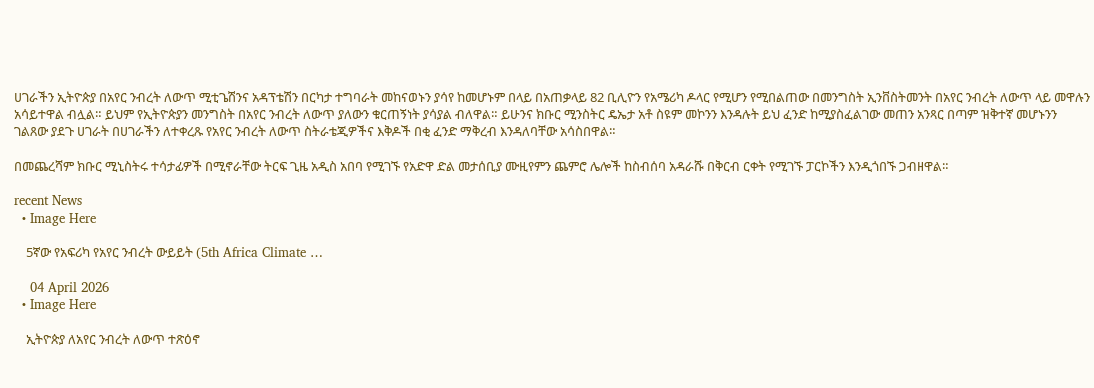ሀገራችን ኢትዮጵያ በአየር ንብረት ለውጥ ሚቲጌሽንና አዳፕቴሽን በርካታ ተግባራት መከናወኑን ያሳየ ከመሆኑም በላይ በአጠቃላይ 82 ቢሊዮን የአሜሪካ ዶላር የሚሆን የሚበልጠው በመንግስት ኢንቨስትመንት በአየር ንብረት ለውጥ ላይ መዋሉን አሳይተዋል ብሏል። ይህም የኢትዮጵያን መንግስት በአየር ንብረት ለውጥ ያለውን ቁርጠኝነት ያሳያል ብለዋል። ይሁንና ክቡር ሚንስትር ዴኤታ አቶ ስዩም መኮንን እንዳሉት ይህ ፈንድ ከሚያስፈልገው መጠን አንጻር በጣም ዝቅተኛ መሆኑንን ገልጸው ያደጉ ሀገራት በሀገራችን ለተቀረጹ የአየር ንብረት ለውጥ ስትራቴጂዎችና እቅዶች በቂ ፈንድ ማቅረብ እንዳለባቸው አሳስበዋል።

በመጨረሻም ክቡር ሚኒስትሩ ተሳታፊዎች በሚኖራቸው ትርፍ ጊዜ አዲስ አበባ የሚገኙ የአድዋ ድል መታሰቢያ ሙዚየምን ጨምሮ ሌሎች ከስብሰባ አዳራሹ በቅርብ ርቀት የሚገኙ ፓርኮችን እንዲጎበኙ ጋብዘዋል።

recent News
  • Image Here

    5ኛው የአፍሪካ የአየር ንብረት ውይይት (5th Africa Climate …

    04 April 2026
  • Image Here

    ኢትዮጵያ ለአየር ንብረት ለውጥ ተጽዕኖ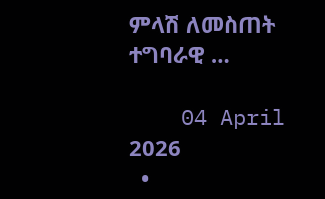ምላሽ ለመስጠት ተግባራዊ …

    04 April 2026
  •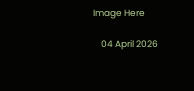Image Here

    04 April 2026